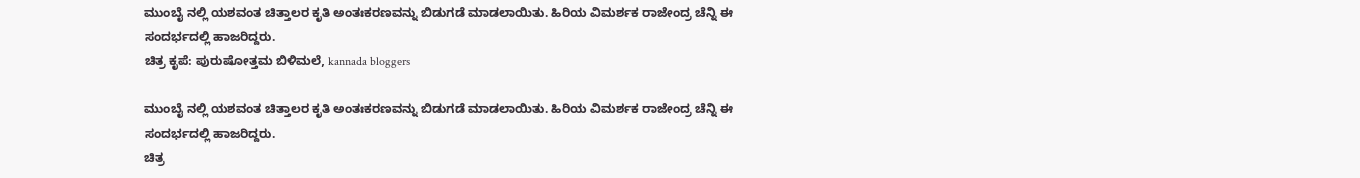ಮುಂಬೈ ನಲ್ಲಿ ಯಶವಂತ ಚಿತ್ತಾಲರ ಕೃತಿ ಅಂತಃಕರಣವನ್ನು ಬಿಡುಗಡೆ ಮಾಡಲಾಯಿತು. ಹಿರಿಯ ವಿಮರ್ಶಕ ರಾಜೇಂದ್ರ ಚೆನ್ನಿ ಈ ಸಂದರ್ಭದಲ್ಲಿ ಹಾಜರಿದ್ದರು.
ಚಿತ್ರ ಕೃಪೆ: ಪುರುಷೋತ್ತಮ ಬಿಳಿಮಲೆ, kannada bloggers

ಮುಂಬೈ ನಲ್ಲಿ ಯಶವಂತ ಚಿತ್ತಾಲರ ಕೃತಿ ಅಂತಃಕರಣವನ್ನು ಬಿಡುಗಡೆ ಮಾಡಲಾಯಿತು. ಹಿರಿಯ ವಿಮರ್ಶಕ ರಾಜೇಂದ್ರ ಚೆನ್ನಿ ಈ ಸಂದರ್ಭದಲ್ಲಿ ಹಾಜರಿದ್ದರು.
ಚಿತ್ರ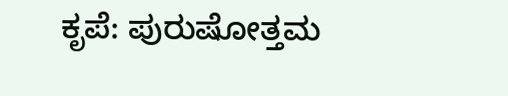ಕೃಪೆ: ಪುರುಷೋತ್ತಮ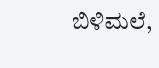ಬಿಳಿಮಲೆ,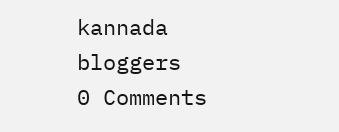kannada bloggers
0 Comments